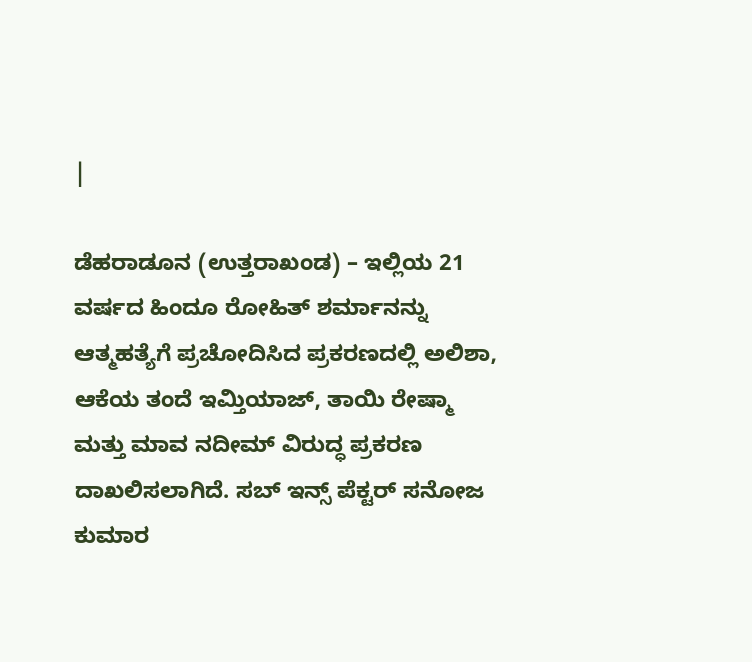|

ಡೆಹರಾಡೂನ (ಉತ್ತರಾಖಂಡ) – ಇಲ್ಲಿಯ 21 ವರ್ಷದ ಹಿಂದೂ ರೋಹಿತ್ ಶರ್ಮಾನನ್ನು ಆತ್ಮಹತ್ಯೆಗೆ ಪ್ರಚೋದಿಸಿದ ಪ್ರಕರಣದಲ್ಲಿ ಅಲಿಶಾ, ಆಕೆಯ ತಂದೆ ಇಮ್ತಿಯಾಜ್, ತಾಯಿ ರೇಷ್ಮಾ ಮತ್ತು ಮಾವ ನದೀಮ್ ವಿರುದ್ಧ ಪ್ರಕರಣ ದಾಖಲಿಸಲಾಗಿದೆ. ಸಬ್ ಇನ್ಸ್ ಪೆಕ್ಟರ್ ಸನೋಜ ಕುಮಾರ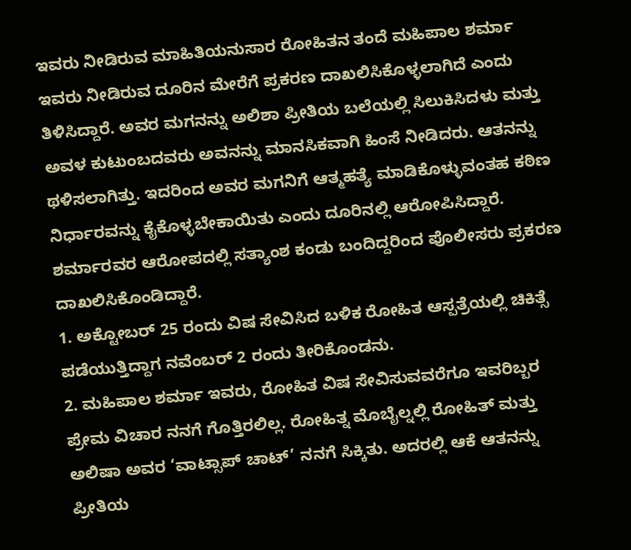ಇವರು ನೀಡಿರುವ ಮಾಹಿತಿಯನುಸಾರ ರೋಹಿತನ ತಂದೆ ಮಹಿಪಾಲ ಶರ್ಮಾ ಇವರು ನೀಡಿರುವ ದೂರಿನ ಮೇರೆಗೆ ಪ್ರಕರಣ ದಾಖಲಿಸಿಕೊಳ್ಳಲಾಗಿದೆ ಎಂದು ತಿಳಿಸಿದ್ದಾರೆ. ಅವರ ಮಗನನ್ನು ಅಲಿಶಾ ಪ್ರೀತಿಯ ಬಲೆಯಲ್ಲಿ ಸಿಲುಕಿಸಿದಳು ಮತ್ತು ಅವಳ ಕುಟುಂಬದವರು ಅವನನ್ನು ಮಾನಸಿಕವಾಗಿ ಹಿಂಸೆ ನೀಡಿದರು. ಆತನನ್ನು ಥಳಿಸಲಾಗಿತ್ತು. ಇದರಿಂದ ಅವರ ಮಗನಿಗೆ ಆತ್ಮಹತ್ಯೆ ಮಾಡಿಕೊಳ್ಳುವಂತಹ ಕಠಿಣ ನಿರ್ಧಾರವನ್ನು ಕೈಕೊಳ್ಳಬೇಕಾಯಿತು ಎಂದು ದೂರಿನಲ್ಲಿ ಆರೋಪಿಸಿದ್ದಾರೆ. ಶರ್ಮಾರವರ ಆರೋಪದಲ್ಲಿ ಸತ್ಯಾಂಶ ಕಂಡು ಬಂದಿದ್ದರಿಂದ ಪೊಲೀಸರು ಪ್ರಕರಣ ದಾಖಲಿಸಿಕೊಂಡಿದ್ದಾರೆ.
1. ಅಕ್ಟೋಬರ್ 25 ರಂದು ವಿಷ ಸೇವಿಸಿದ ಬಳಿಕ ರೋಹಿತ ಆಸ್ಪತ್ರೆಯಲ್ಲಿ ಚಿಕಿತ್ಸೆ ಪಡೆಯುತ್ತಿದ್ದಾಗ ನವೆಂಬರ್ 2 ರಂದು ತೀರಿಕೊಂಡನು.
2. ಮಹಿಪಾಲ ಶರ್ಮಾ ಇವರು, ರೋಹಿತ ವಿಷ ಸೇವಿಸುವವರೆಗೂ ಇವರಿಬ್ಬರ ಪ್ರೇಮ ವಿಚಾರ ನನಗೆ ಗೊತ್ತಿರಲಿಲ್ಲ. ರೋಹಿತ್ನ ಮೊಬೈಲ್ನಲ್ಲಿ ರೋಹಿತ್ ಮತ್ತು ಅಲಿಷಾ ಅವರ ‘ವಾಟ್ಸಾಪ್ ಚಾಟ್’ ನನಗೆ ಸಿಕ್ಕಿತು. ಅದರಲ್ಲಿ ಆಕೆ ಆತನನ್ನು ಪ್ರೀತಿಯ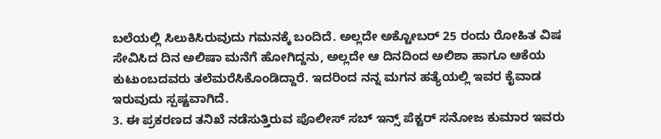ಬಲೆಯಲ್ಲಿ ಸಿಲುಕಿಸಿರುವುದು ಗಮನಕ್ಕೆ ಬಂದಿದೆ. ಅಲ್ಲದೇ ಅಕ್ಟೋಬರ್ 25 ರಂದು ರೋಹಿತ ವಿಷ ಸೇವಿಸಿದ ದಿನ ಅಲಿಷಾ ಮನೆಗೆ ಹೋಗಿದ್ದನು, ಅಲ್ಲದೇ ಆ ದಿನದಿಂದ ಅಲಿಶಾ ಹಾಗೂ ಆಕೆಯ ಕುಟುಂಬದವರು ತಲೆಮರೆಸಿಕೊಂಡಿದ್ದಾರೆ. ಇದರಿಂದ ನನ್ನ ಮಗನ ಹತ್ಯೆಯಲ್ಲಿ ಇವರ ಕೈವಾಡ ಇರುವುದು ಸ್ಪಷ್ಟವಾಗಿದೆ.
3. ಈ ಪ್ರಕರಣದ ತನಿಖೆ ನಡೆಸುತ್ತಿರುವ ಪೊಲೀಸ್ ಸಬ್ ಇನ್ಸ್ ಪೆಕ್ಟರ್ ಸನೋಜ ಕುಮಾರ ಇವರು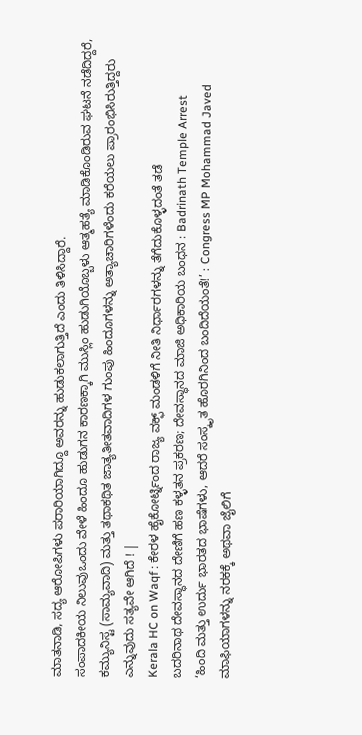ಮಾತನಾಡಿ, ಸದ್ಯ ಆರೋಪಿಗಳು ಪರಾರಿಯಾಗಿದ್ದೂ ಅವರನ್ನು ಹುಡುಕಲಾಗುತ್ತಿದೆ ಎಂದು ತಿಳಿಸಿದ್ದಾರೆ.
ಸಂಪಾದಕೀಯ ನಿಲುವುಒಂದು ವೇಳೆ ಹಿಂದೂ ಹುಡುಗನ ಕಾರಣಕ್ಕಾಗಿ ಮುಸ್ಲಿಂ ಹುಡುಗಿಯೊಬ್ಬಳು ಆತ್ಮಹತ್ಯೆ ಮಾಡಿಕೊಂಡಿರುವ ಘಟನೆ ನಡೆದಿದ್ದರೆ, ಕಮ್ಯುನಿಸ್ಟ (ಸಾಮ್ಯವಾದಿ) ಮತ್ತು ತಥಾಕಥಿತ ಜಾತ್ಯತೀತವಾದಿಗಳ ಗುಂಪು ಹಿಂದೂಗಳನ್ನು ಅತ್ಯಾಚಾರಿಗಳೆಂದು ಕರೆಯಲು ಪ್ರಾರಂಭಿಸಿರುತ್ತಿದ್ದರು ಎನ್ನುವುದು ಸತ್ಯವೇ ಆಗಿದೆ ! |
Kerala HC on Waqf : ಕೇರಳ ಹೈಕೋರ್ಟ್ನಿಂದ ರಾಜ್ಯ ವಕ್ಫ್ ಮಂಡಳಿಗೆ ನೀತಿ ನಿರ್ಧಾರಗಳನ್ನು ತೆಗೆದುಕೊಳ್ಳದಂತೆ ತಡೆ
ಬದರಿನಾಥ ದೇವಸ್ಥಾನದ ದೇಣಿಗೆ ಹಣ ಕಳ್ಳತನ ಪ್ರಕರಣ; ದೇವಸ್ಥಾನದ ಮಾಜಿ ಅಧಿಕಾರಿಯ ಬಂಧನ : Badrinath Temple Arrest
‘ಹಿಂದಿ ಮತ್ತು ಉರ್ದು ಭಾರತದ ಭಾಷೆಗಳು, ಆದರೆ ಸಂಸ್ಕೃತ ಹೊರಗಿನಿಂದ ಬಂದಿದೆಯಂತೆ!’ : Congress MP Mohammad Javed
ಮಾಫಿಯಾಗಳನ್ನು ನರಕಕ್ಕೆ ಅಥವಾ ಜೈಲಿಗೆ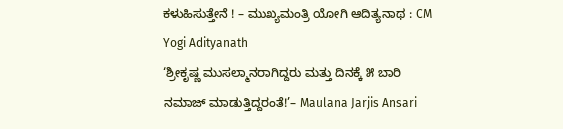ಕಳುಹಿಸುತ್ತೇನೆ ! – ಮುಖ್ಯಮಂತ್ರಿ ಯೋಗಿ ಆದಿತ್ಯನಾಥ : CM Yogi Adityanath
‘ಶ್ರೀಕೃಷ್ಣ ಮುಸಲ್ಮಾನರಾಗಿದ್ದರು ಮತ್ತು ದಿನಕ್ಕೆ ೫ ಬಾರಿ ನಮಾಜ್ ಮಾಡುತ್ತಿದ್ದರಂತೆ!’– Maulana Jarjis Ansari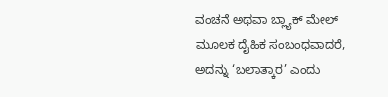ವಂಚನೆ ಅಥವಾ ಬ್ಲ್ಯಾಕ್ ಮೇಲ್ ಮೂಲಕ ದೈಹಿಕ ಸಂಬಂಧವಾದರೆ, ಅದನ್ನು ‘ಬಲಾತ್ಕಾರ’ ಎಂದು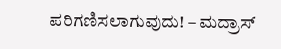ಪರಿಗಣಿಸಲಾಗುವುದು! – ಮದ್ರಾಸ್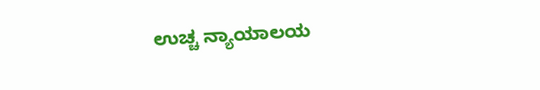ಉಚ್ಚ ನ್ಯಾಯಾಲಯ